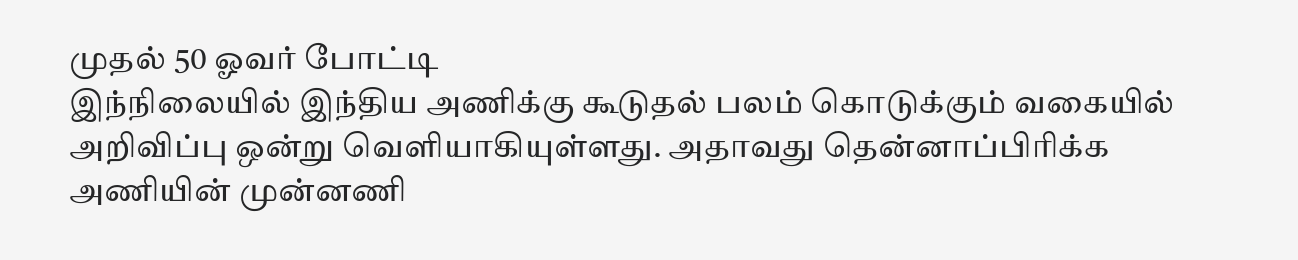முதல் 50 ஓவர் போட்டி
இந்நிலையில் இந்திய அணிக்கு கூடுதல் பலம் கொடுக்கும் வகையில் அறிவிப்பு ஒன்று வெளியாகியுள்ளது. அதாவது தென்னாப்பிரிக்க அணியின் முன்னணி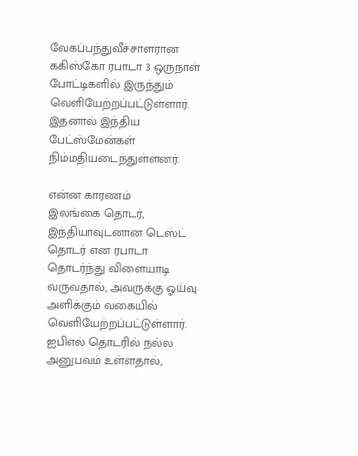வேகப்பந்துவீச்சாளரான ககிஸ்கோ ரபாடா 3 ஒருநாள் போட்டிகளில் இருந்தும் வெளியேற்றப்பட்டுள்ளார். இதனால் இந்திய பேட்ஸ்மேன்கள் நிம்மதியடைந்துள்ளனர்.

என்ன காரணம்
இலங்கை தொடர், இந்தியாவுடனான டெஸ்ட் தொடர் என ரபாடா தொடர்ந்து விளையாடி வருவதால், அவருக்கு ஓய்வு அளிக்கும் வகையில் வெளியேற்றப்பட்டுள்ளார். ஐபிஎல் தொடரில் நல்ல அனுபவம் உள்ளதால்,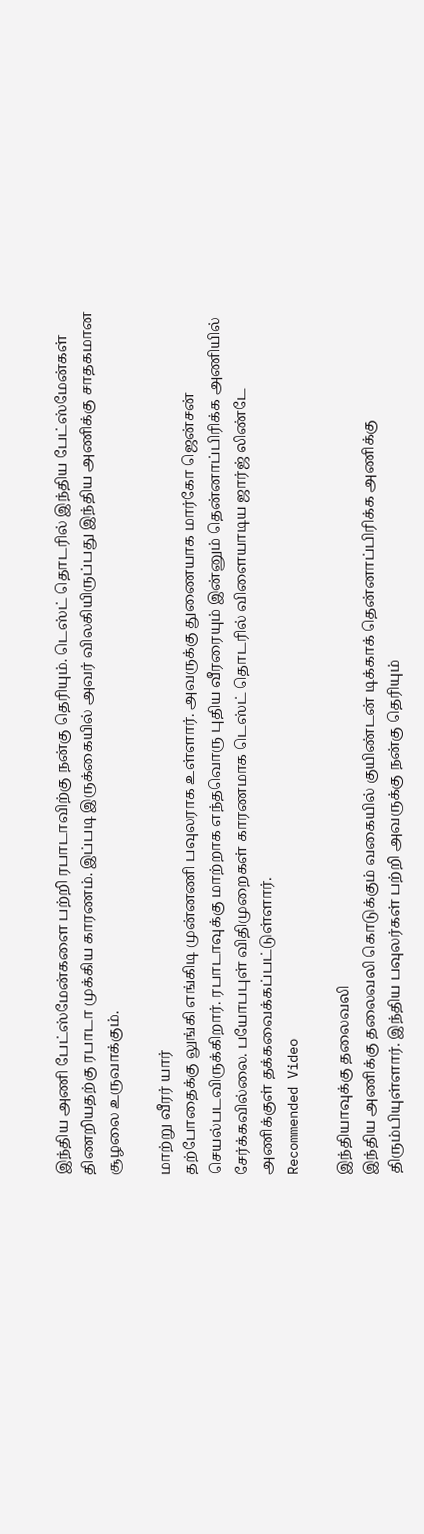இந்திய அணி பேட்ஸ்மேன்களை பற்றி ரபாடாவிற்கு நன்கு தெரியும். டெஸ்ட் தொடரில் இந்திய பேட்ஸ்மேன்கள் திணறியதற்கு ரபாடா முக்கிய காரணம். இப்படி இருக்கையில் அவர் விலகியிருப்பது இந்திய அணிக்கு சாதகமான சூழலை உருவாக்கும்.

மாற்று வீரர் யார்
தற்போதைக்கு லுங்கி எங்கிடி முன்னணி பவுலராக உள்ளார். அவருக்கு துணையாக மார்கோ ஜென்சன் செயல்படவிருக்கிறார். ரபாடாவுக்கு மாற்றாக எந்தவொரு புதிய வீரரையும் இன்னும் தென்னாப்பிரிக்க அணியில் சேர்க்கவில்லை. பயோபபுள் விதிமுறைகள் காரணமாக டெஸ்ட் தொடரில் விளையாடிய ஜார்ஜ் லிண்டே அணிக்குள் தக்கவைக்கப்பட்டுள்ளார்.
Recommended Video

இந்தியாவுக்கு தலைவலி
இந்திய அணிக்கு தலைவலி கொடுக்கும் வகையில் குயிண்டன் டிக்காக் தென்னாப்பிரிக்க அணிக்கு திரும்பியுள்ளார். இந்திய பவுலர்கள் பற்றி அவருக்கு நன்கு தெரியும்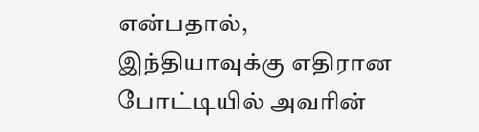என்பதால், இந்தியாவுக்கு எதிரான போட்டியில் அவரின்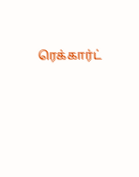ரெக்கார்ட்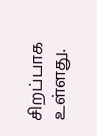சிறப்பாக உள்ளது.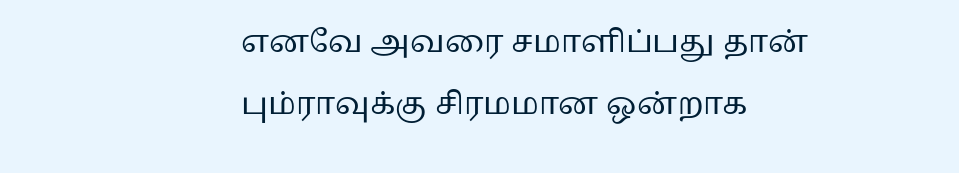எனவே அவரை சமாளிப்பது தான் பும்ராவுக்கு சிரமமான ஒன்றாக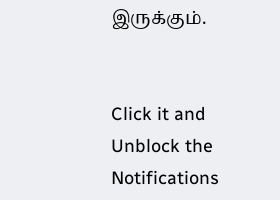இருக்கும்.


Click it and Unblock the Notifications